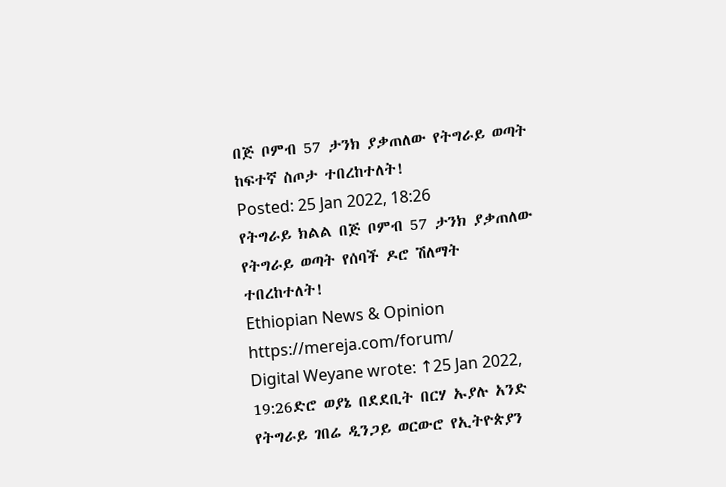በጅ ቦምብ 57 ታንክ ያቃጠለው የትግራይ ወጣት ከፍተኛ ስጦታ ተበረከተለት!
Posted: 25 Jan 2022, 18:26
የትግራይ ክልል በጅ ቦምብ 57 ታንክ ያቃጠለው የትግራይ ወጣት የሰባች ዶሮ ሽለማት ተበረከተለት!
Ethiopian News & Opinion
https://mereja.com/forum/
Digital Weyane wrote: ↑25 Jan 2022, 19:26ድሮ ወያኔ በደደቢት በርሃ ኡያሉ አንድ የትግራይ ገበሬ ዲንጋይ ወርውሮ የኢትዮጵያን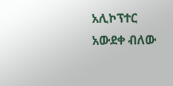አሊኮፕተር አውደቀ ብለው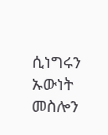ሲነግሩን ኡውነት መስሎን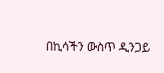በኪሳችን ውስጥ ዲንጋይ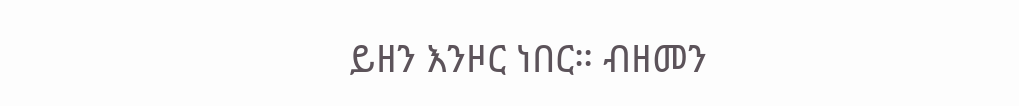ይዘን እንዞር ነበር። ብዘመን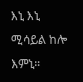እኒ እኒ ሚሳይል ከሎ እምኒ።